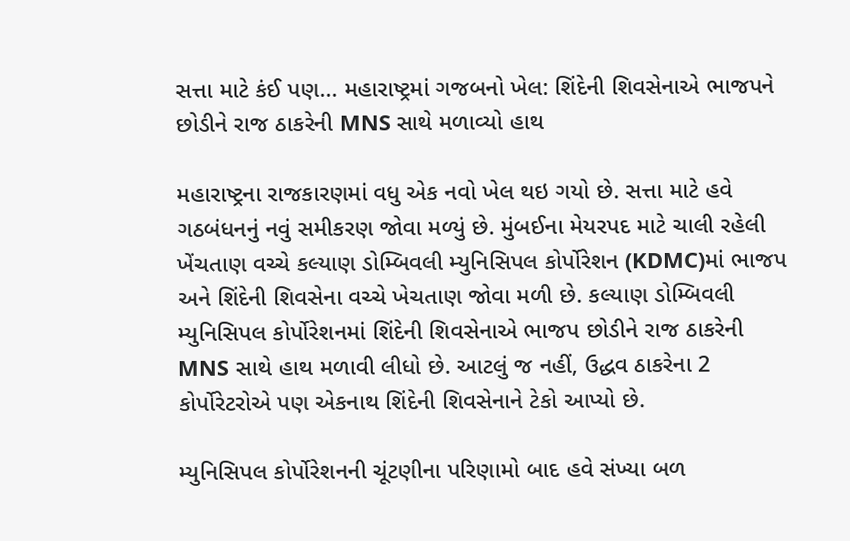સત્તા માટે કંઈ પણ... મહારાષ્ટ્રમાં ગજબનો ખેલ: શિંદેની શિવસેનાએ ભાજપને છોડીને રાજ ઠાકરેની MNS સાથે મળાવ્યો હાથ

મહારાષ્ટ્રના રાજકારણમાં વધુ એક નવો ખેલ થઇ ગયો છે. સત્તા માટે હવે ગઠબંધનનું નવું સમીકરણ જોવા મળ્યું છે. મુંબઈના મેયરપદ માટે ચાલી રહેલી ખેંચતાણ વચ્ચે કલ્યાણ ડોમ્બિવલી મ્યુનિસિપલ કોર્પોરેશન (KDMC)માં ભાજપ અને શિંદેની શિવસેના વચ્ચે ખેચતાણ જોવા મળી છે. કલ્યાણ ડોમ્બિવલી મ્યુનિસિપલ કોર્પોરેશનમાં શિંદેની શિવસેનાએ ભાજપ છોડીને રાજ ઠાકરેની MNS સાથે હાથ મળાવી લીધો છે. આટલું જ નહીં, ઉદ્ધવ ઠાકરેના 2 કોર્પોરેટરોએ પણ એકનાથ શિંદેની શિવસેનાને ટેકો આપ્યો છે.

મ્યુનિસિપલ કોર્પોરેશનની ચૂંટણીના પરિણામો બાદ હવે સંખ્યા બળ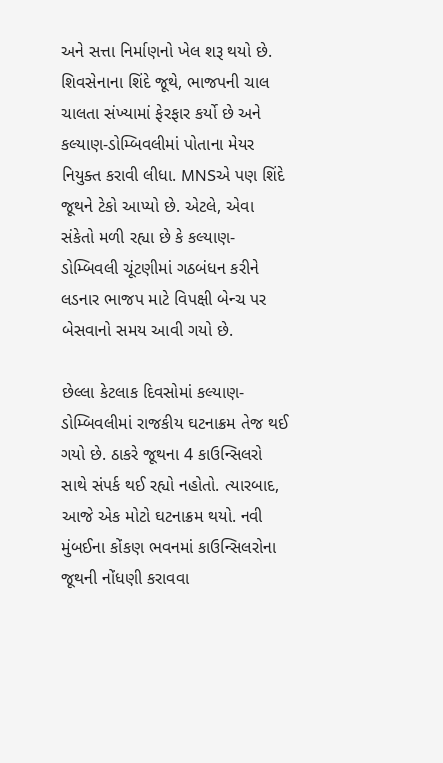અને સત્તા નિર્માણનો ખેલ શરૂ થયો છે. શિવસેનાના શિંદે જૂથે, ભાજપની ચાલ ચાલતા સંખ્યામાં ફેરફાર કર્યો છે અને કલ્યાણ-ડોમ્બિવલીમાં પોતાના મેયર નિયુક્ત કરાવી લીધા. MNSએ પણ શિંદે જૂથને ટેકો આપ્યો છે. એટલે, એવા સંકેતો મળી રહ્યા છે કે કલ્યાણ-ડોમ્બિવલી ચૂંટણીમાં ગઠબંધન કરીને લડનાર ભાજપ માટે વિપક્ષી બેન્ચ પર બેસવાનો સમય આવી ગયો છે.

છેલ્લા કેટલાક દિવસોમાં કલ્યાણ-ડોમ્બિવલીમાં રાજકીય ઘટનાક્રમ તેજ થઈ ગયો છે. ઠાકરે જૂથના 4 કાઉન્સિલરો સાથે સંપર્ક થઈ રહ્યો નહોતો. ત્યારબાદ, આજે એક મોટો ઘટનાક્રમ થયો. નવી મુંબઈના કોંકણ ભવનમાં કાઉન્સિલરોના જૂથની નોંધણી કરાવવા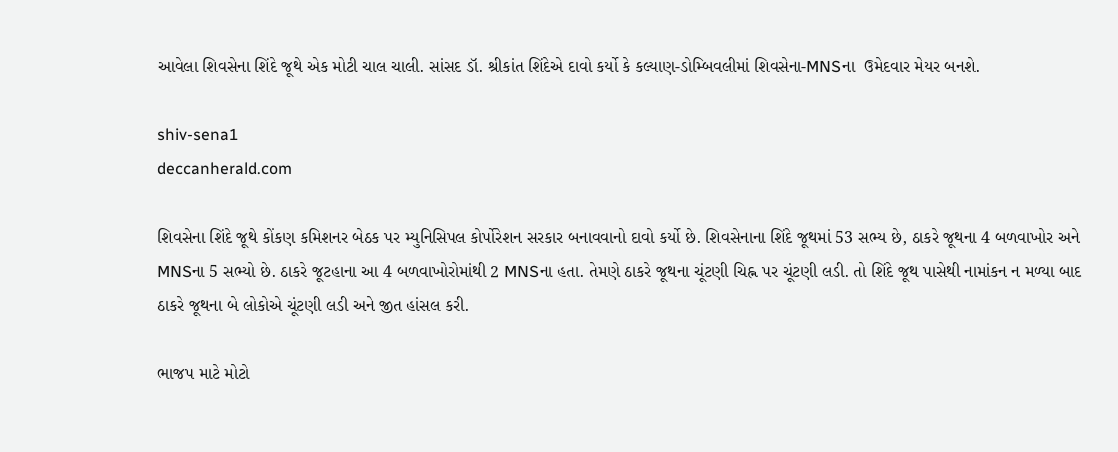આવેલા શિવસેના શિંદે જૂથે એક મોટી ચાલ ચાલી. સાંસદ ડૉ. શ્રીકાંત શિંદેએ દાવો કર્યો કે કલ્યાણ-ડોમ્બિવલીમાં શિવસેના-MNSના  ઉમેદવાર મેયર બનશે.

shiv-sena1
deccanherald.com

શિવસેના શિંદે જૂથે કોંકણ કમિશનર બેઠક પર મ્યુનિસિપલ કોર્પોરેશન સરકાર બનાવવાનો દાવો કર્યો છે. શિવસેનાના શિંદે જૂથમાં 53 સભ્ય છે, ઠાકરે જૂથના 4 બળવાખોર અને MNSના 5 સભ્યો છે. ઠાકરે જૂટહાના આ 4 બળવાખોરોમાંથી 2 MNSના હતા. તેમણે ઠાકરે જૂથના ચૂંટણી ચિહ્ન પર ચૂંટણી લડી. તો શિંદે જૂથ પાસેથી નામાંકન ન મળ્યા બાદ ઠાકરે જૂથના બે લોકોએ ચૂંટણી લડી અને જીત હાંસલ કરી.

ભાજપ માટે મોટો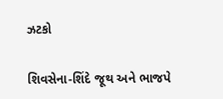ઝટકો

શિવસેના-શિંદે જૂથ અને ભાજપે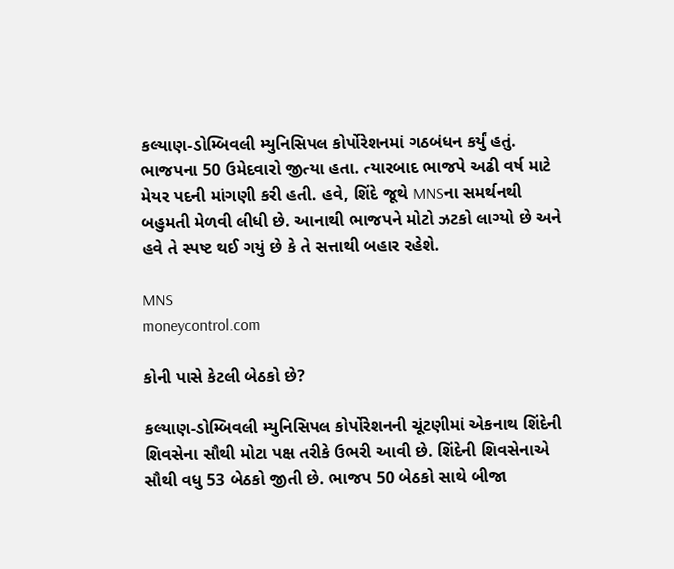કલ્યાણ-ડોમ્બિવલી મ્યુનિસિપલ કોર્પોરેશનમાં ગઠબંધન કર્યું હતું. ભાજપના 50 ઉમેદવારો જીત્યા હતા. ત્યારબાદ ભાજપે અઢી વર્ષ માટે મેયર પદની માંગણી કરી હતી. હવે, શિંદે જૂથે MNSના સમર્થનથી બહુમતી મેળવી લીધી છે. આનાથી ભાજપને મોટો ઝટકો લાગ્યો છે અને હવે તે સ્પષ્ટ થઈ ગયું છે કે તે સત્તાથી બહાર રહેશે.

MNS
moneycontrol.com

કોની પાસે કેટલી બેઠકો છે?

કલ્યાણ-ડોમ્બિવલી મ્યુનિસિપલ કોર્પોરેશનની ચૂંટણીમાં એકનાથ શિંદેની શિવસેના સૌથી મોટા પક્ષ તરીકે ઉભરી આવી છે. શિંદેની શિવસેનાએ સૌથી વધુ 53 બેઠકો જીતી છે. ભાજપ 50 બેઠકો સાથે બીજા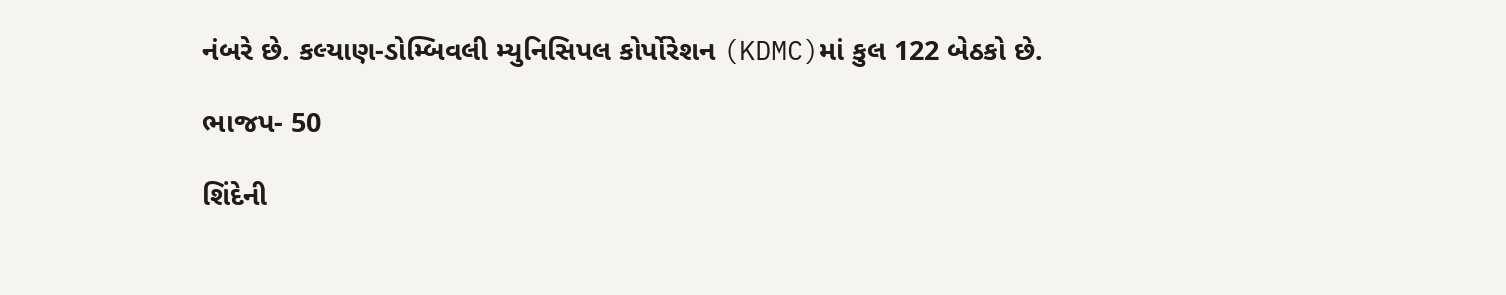નંબરે છે. કલ્યાણ-ડોમ્બિવલી મ્યુનિસિપલ કોર્પોરેશન (KDMC)માં કુલ 122 બેઠકો છે.

ભાજપ- 50

શિંદેની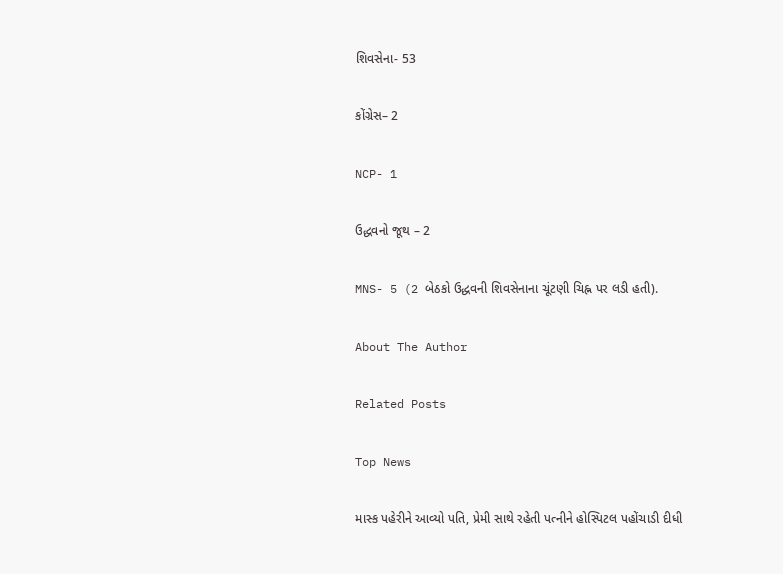શિવસેના- 53

કોંગ્રેસ– 2

NCP- 1

ઉદ્ધવનો જૂથ – 2

MNS- 5 (2 બેઠકો ઉદ્ધવની શિવસેનાના ચૂંટણી ચિહ્ન પર લડી હતી).

About The Author

Related Posts

Top News

માસ્ક પહેરીને આવ્યો પતિ, પ્રેમી સાથે રહેતી પત્નીને હોસ્પિટલ પહોંચાડી દીધી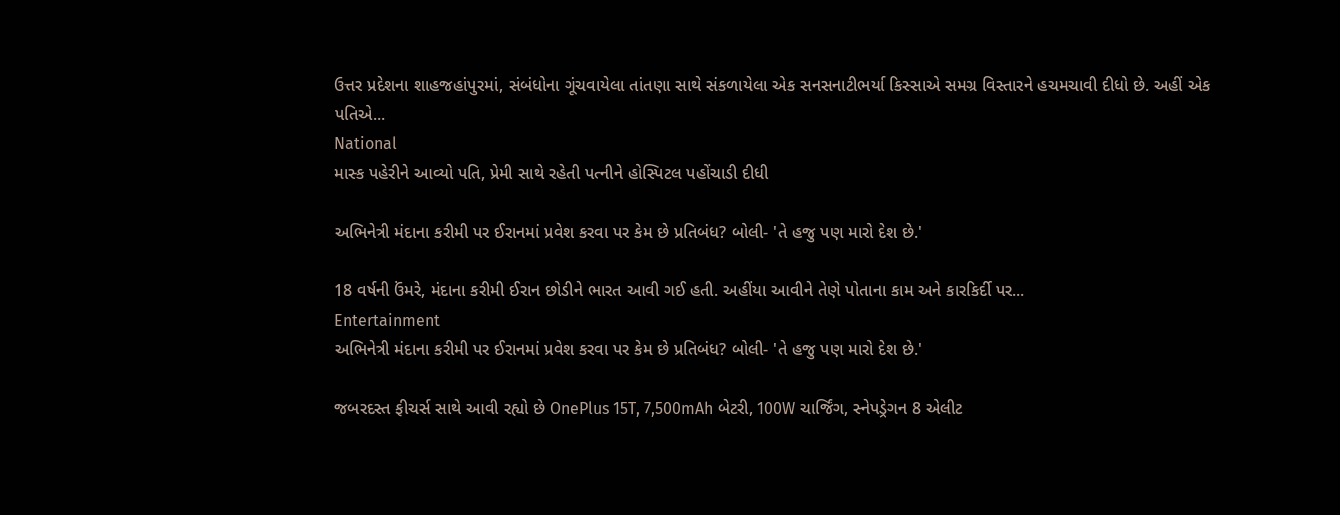ઉત્તર પ્રદેશના શાહજહાંપુરમાં, સંબંધોના ગૂંચવાયેલા તાંતણા સાથે સંકળાયેલા એક સનસનાટીભર્યા કિસ્સાએ સમગ્ર વિસ્તારને હચમચાવી દીધો છે. અહીં એક પતિએ...
National
માસ્ક પહેરીને આવ્યો પતિ, પ્રેમી સાથે રહેતી પત્નીને હોસ્પિટલ પહોંચાડી દીધી

અભિનેત્રી મંદાના કરીમી પર ઈરાનમાં પ્રવેશ કરવા પર કેમ છે પ્રતિબંધ? બોલી- 'તે હજુ પણ મારો દેશ છે.'

18 વર્ષની ઉંમરે, મંદાના કરીમી ઈરાન છોડીને ભારત આવી ગઈ હતી. અહીંયા આવીને તેણે પોતાના કામ અને કારકિર્દી પર...
Entertainment
અભિનેત્રી મંદાના કરીમી પર ઈરાનમાં પ્રવેશ કરવા પર કેમ છે પ્રતિબંધ? બોલી- 'તે હજુ પણ મારો દેશ છે.'

જબરદસ્ત ફીચર્સ સાથે આવી રહ્યો છે OnePlus 15T, 7,500mAh બેટરી, 100W ચાર્જિંગ, સ્નેપડ્રેગન 8 એલીટ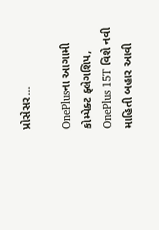પ્રોસેસર...

OnePlusના આગામી કોમ્પેક્ટ ફ્લેગશિપ, OnePlus 15T વિશે નવી માહિતી બહાર આવી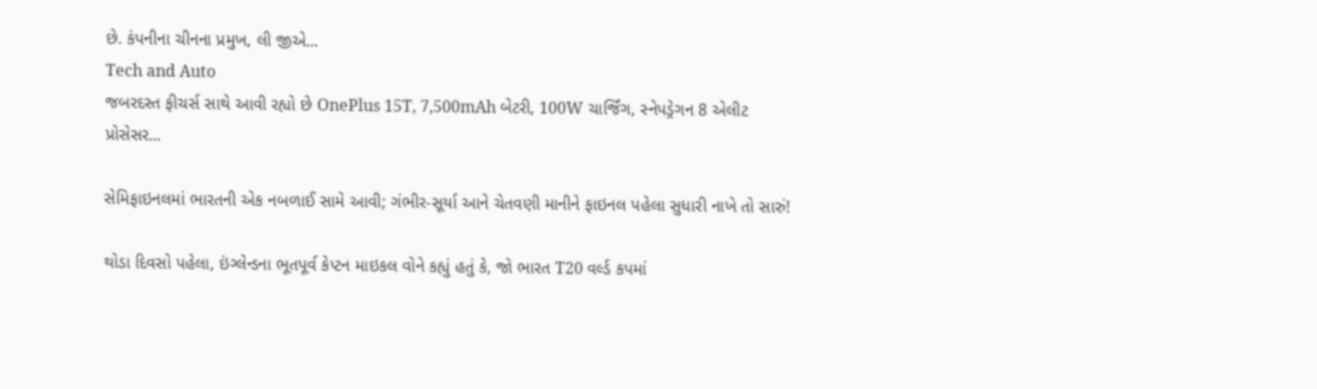છે. કંપનીના ચીનના પ્રમુખ, લી જીએ...
Tech and Auto
જબરદસ્ત ફીચર્સ સાથે આવી રહ્યો છે OnePlus 15T, 7,500mAh બેટરી, 100W ચાર્જિંગ, સ્નેપડ્રેગન 8 એલીટ પ્રોસેસર...

સેમિફાઇનલમાં ભારતની એક નબળાઈ સામે આવી; ગંભીર-સૂર્યા આને ચેતવણી માનીને ફાઇનલ પહેલા સુધારી નાખે તો સારું!

થોડા દિવસો પહેલા, ઇંગ્લેન્ડના ભૂતપૂર્વ કેપ્ટન માઇકલ વોને કહ્યું હતું કે, જો ભારત T20 વર્લ્ડ કપમાં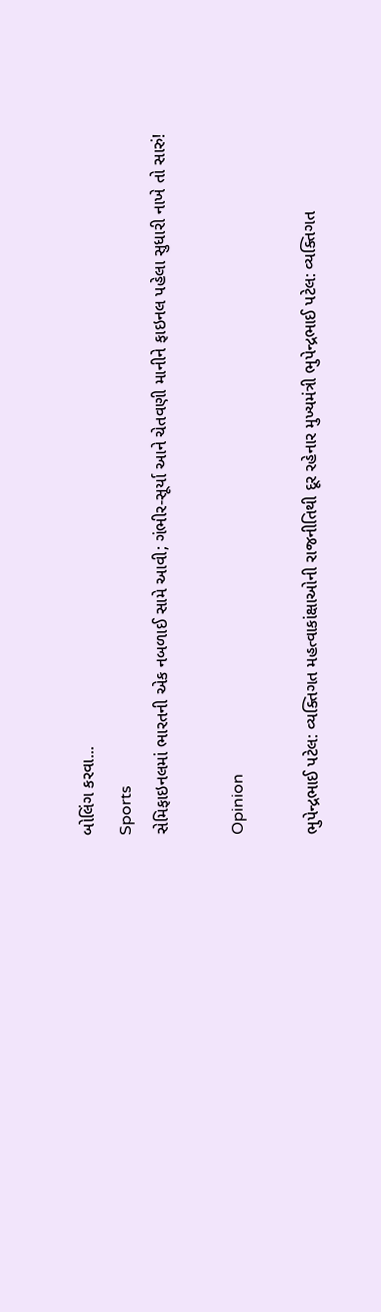બોલિંગ કરવા...
Sports
સેમિફાઇનલમાં ભારતની એક નબળાઈ સામે આવી; ગંભીર-સૂર્યા આને ચેતવણી માનીને ફાઇનલ પહેલા સુધારી નાખે તો સારું!

Opinion

ભુપેન્દ્રભાઈ પટેલ: વ્યક્તિગત મહત્વાકાંક્ષાઓની રાજનીતિથી દૂર રહેનાર મુખ્યમંત્રી ભુપેન્દ્રભાઈ પટેલ: વ્યક્તિગત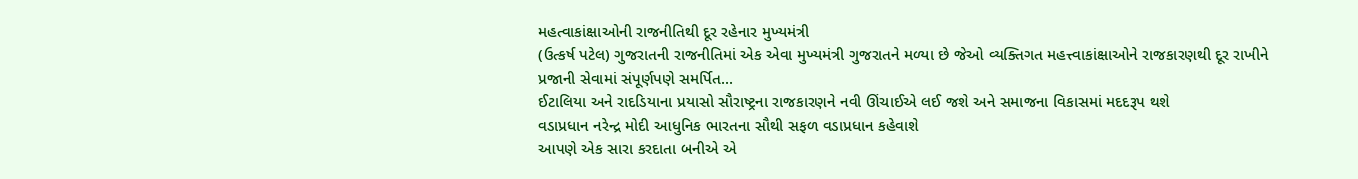મહત્વાકાંક્ષાઓની રાજનીતિથી દૂર રહેનાર મુખ્યમંત્રી
(ઉત્કર્ષ પટેલ) ગુજરાતની રાજનીતિમાં એક એવા મુખ્યમંત્રી ગુજરાતને મળ્યા છે જેઓ વ્યક્તિગત મહત્ત્વાકાંક્ષાઓને રાજકારણથી દૂર રાખીને પ્રજાની સેવામાં સંપૂર્ણપણે સમર્પિત...
ઈટાલિયા અને રાદડિયાના પ્રયાસો સૌરાષ્ટ્રના રાજકારણને નવી ઊંચાઈએ લઈ જશે અને સમાજના વિકાસમાં મદદરૂપ થશે
વડાપ્રધાન નરેન્દ્ર મોદી આધુનિક ભારતના સૌથી સફળ વડાપ્રધાન કહેવાશે
આપણે એક સારા કરદાતા બનીએ એ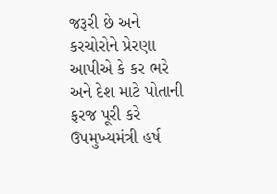જરૂરી છે અને કરચોરોને પ્રેરણા આપીએ કે કર ભરે અને દેશ માટે પોતાની ફરજ પૂરી કરે
ઉપમુખ્યમંત્રી હર્ષ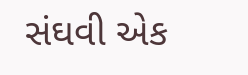સંઘવી એક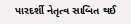પારદર્શી નેતૃત્વ સાબિત થઈ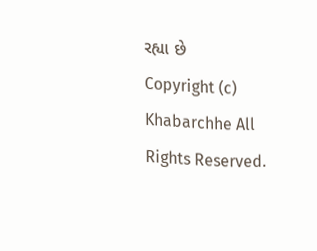રહ્યા છે
Copyright (c) Khabarchhe All Rights Reserved.